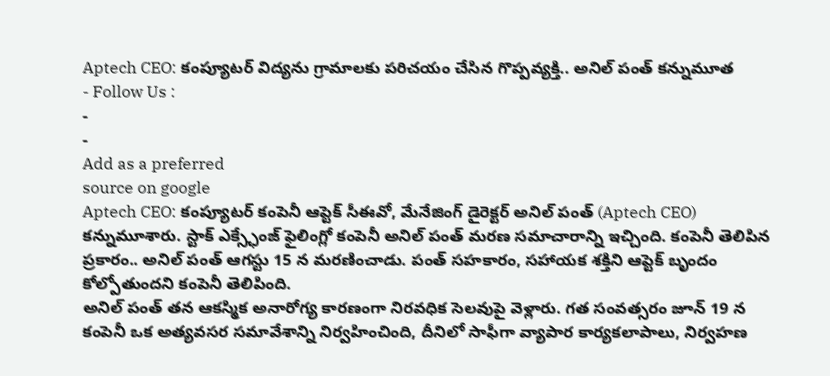Aptech CEO: కంప్యూటర్ విద్యను గ్రామాలకు పరిచయం చేసిన గొప్పవ్యక్తి.. అనిల్ పంత్ కన్నుమూత
- Follow Us :
-
-
Add as a preferred
source on google
Aptech CEO: కంప్యూటర్ కంపెనీ ఆప్టెక్ సీఈవో, మేనేజింగ్ డైరెక్టర్ అనిల్ పంత్ (Aptech CEO) కన్నుమూశారు. స్టాక్ ఎక్స్ఛేంజ్ ఫైలింగ్లో కంపెనీ అనిల్ పంత్ మరణ సమాచారాన్ని ఇచ్చింది. కంపెనీ తెలిపిన ప్రకారం.. అనిల్ పంత్ ఆగస్టు 15 న మరణించాడు. పంత్ సహకారం, సహాయక శక్తిని ఆప్టెక్ బృందం కోల్పోతుందని కంపెనీ తెలిపింది.
అనిల్ పంత్ తన ఆకస్మిక అనారోగ్య కారణంగా నిరవధిక సెలవుపై వెళ్లారు. గత సంవత్సరం జూన్ 19 న కంపెనీ ఒక అత్యవసర సమావేశాన్ని నిర్వహించింది, దీనిలో సాఫీగా వ్యాపార కార్యకలాపాలు, నిర్వహణ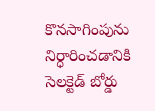కొనసాగింపును నిర్ధారించడానికి సెలక్టెడ్ బోర్డు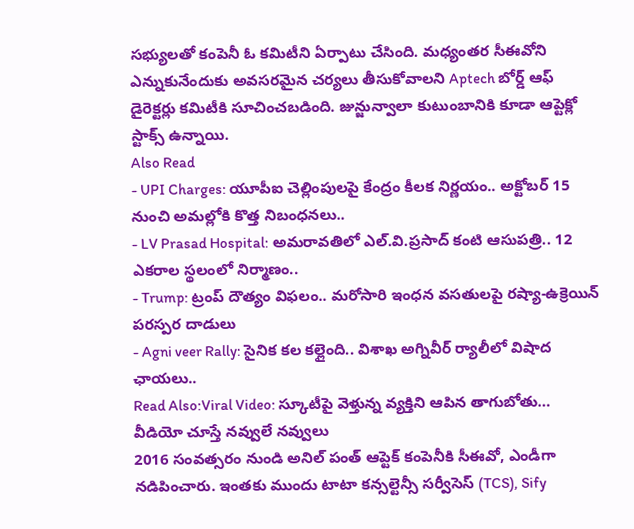సభ్యులతో కంపెనీ ఓ కమిటీని ఏర్పాటు చేసింది. మధ్యంతర సీఈవోని ఎన్నుకునేందుకు అవసరమైన చర్యలు తీసుకోవాలని Aptech బోర్డ్ ఆఫ్ డైరెక్టర్లు కమిటీకి సూచించబడింది. జున్జున్వాలా కుటుంబానికి కూడా ఆప్టెక్లో స్టాక్స్ ఉన్నాయి.
Also Read
- UPI Charges: యూపీఐ చెల్లింపులపై కేంద్రం కీలక నిర్ణయం.. అక్టోబర్ 15 నుంచి అమల్లోకి కొత్త నిబంధనలు..
- LV Prasad Hospital: అమరావతిలో ఎల్.వి.ప్రసాద్ కంటి ఆసుపత్రి.. 12 ఎకరాల స్థలంలో నిర్మాణం..
- Trump: ట్రంప్ దౌత్యం విఫలం.. మరోసారి ఇంధన వసతులపై రష్యా-ఉక్రెయిన్ పరస్పర దాడులు
- Agni veer Rally: సైనిక కల కల్లైంది.. విశాఖ అగ్నివీర్ ర్యాలీలో విషాద ఛాయలు..
Read Also:Viral Video: స్కూటీపై వెళ్తున్న వ్యక్తిని ఆపిన తాగుబోతు… వీడియో చూస్తే నవ్వులే నవ్వులు
2016 సంవత్సరం నుండి అనిల్ పంత్ ఆప్టెక్ కంపెనీకి సీఈవో, ఎండీగా నడిపించారు. ఇంతకు ముందు టాటా కన్సల్టెన్సీ సర్వీసెస్ (TCS), Sify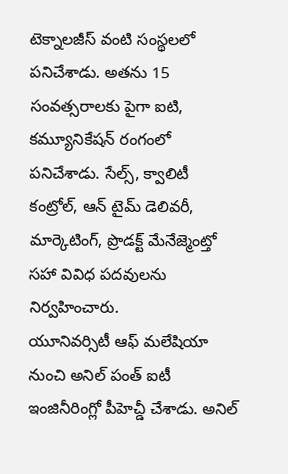టెక్నాలజీస్ వంటి సంస్థలలో పనిచేశాడు. అతను 15 సంవత్సరాలకు పైగా ఐటి, కమ్యూనికేషన్ రంగంలో పనిచేశాడు. సేల్స్, క్వాలిటీ కంట్రోల్, ఆన్ టైమ్ డెలివరీ, మార్కెటింగ్, ప్రొడక్ట్ మేనేజ్మెంట్తో సహా వివిధ పదవులను నిర్వహించారు.
యూనివర్సిటీ ఆఫ్ మలేషియా నుంచి అనిల్ పంత్ ఐటీ ఇంజినీరింగ్లో పీహెచ్డీ చేశాడు. అనిల్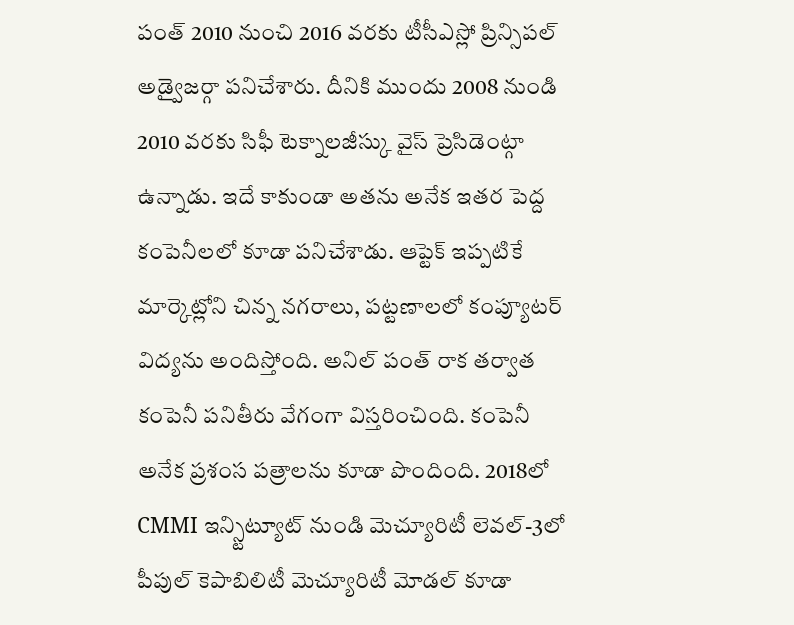పంత్ 2010 నుంచి 2016 వరకు టీసీఎస్లో ప్రిన్సిపల్ అడ్వైజర్గా పనిచేశారు. దీనికి ముందు 2008 నుండి 2010 వరకు సిఫీ టెక్నాలజీస్కు వైస్ ప్రెసిడెంట్గా ఉన్నాడు. ఇదే కాకుండా అతను అనేక ఇతర పెద్ద కంపెనీలలో కూడా పనిచేశాడు. ఆప్టెక్ ఇప్పటికే మార్కెట్లోని చిన్న నగరాలు, పట్టణాలలో కంప్యూటర్ విద్యను అందిస్తోంది. అనిల్ పంత్ రాక తర్వాత కంపెనీ పనితీరు వేగంగా విస్తరించింది. కంపెనీ అనేక ప్రశంస పత్రాలను కూడా పొందింది. 2018లో CMMI ఇన్స్టిట్యూట్ నుండి మెచ్యూరిటీ లెవల్-3లో పీపుల్ కెపాబిలిటీ మెచ్యూరిటీ మోడల్ కూడా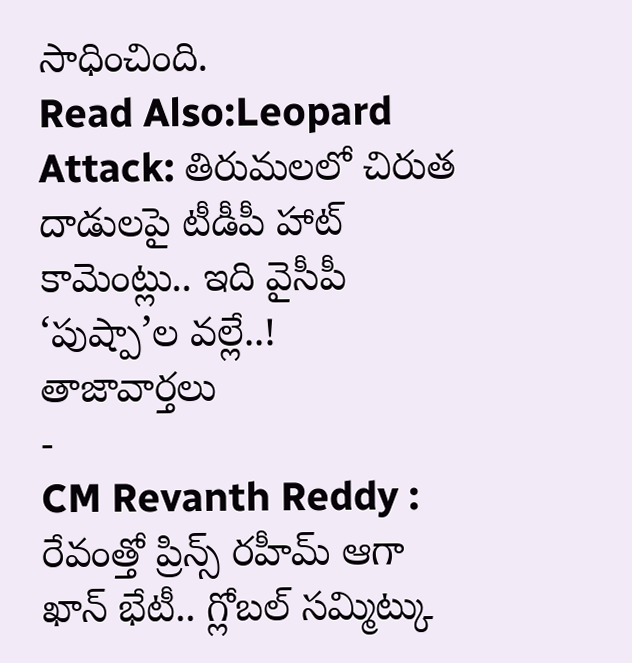సాధించింది.
Read Also:Leopard Attack: తిరుమలలో చిరుత దాడులపై టీడీపీ హాట్ కామెంట్లు.. ఇది వైసీపీ ‘పుష్పా’ల వల్లే..!
తాజావార్తలు
-
CM Revanth Reddy : రేవంత్తో ప్రిన్స్ రహీమ్ ఆగా ఖాన్ భేటీ.. గ్లోబల్ సమ్మిట్కు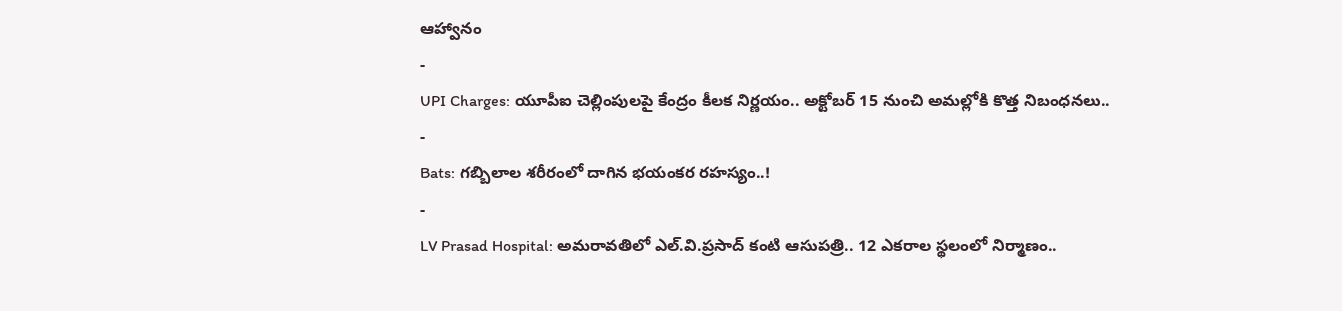ఆహ్వానం
-
UPI Charges: యూపీఐ చెల్లింపులపై కేంద్రం కీలక నిర్ణయం.. అక్టోబర్ 15 నుంచి అమల్లోకి కొత్త నిబంధనలు..
-
Bats: గబ్బిలాల శరీరంలో దాగిన భయంకర రహస్యం..!
-
LV Prasad Hospital: అమరావతిలో ఎల్.వి.ప్రసాద్ కంటి ఆసుపత్రి.. 12 ఎకరాల స్థలంలో నిర్మాణం..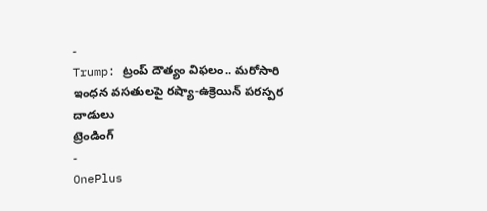-
Trump: ట్రంప్ దౌత్యం విఫలం.. మరోసారి ఇంధన వసతులపై రష్యా-ఉక్రెయిన్ పరస్పర దాడులు
ట్రెండింగ్
-
OnePlus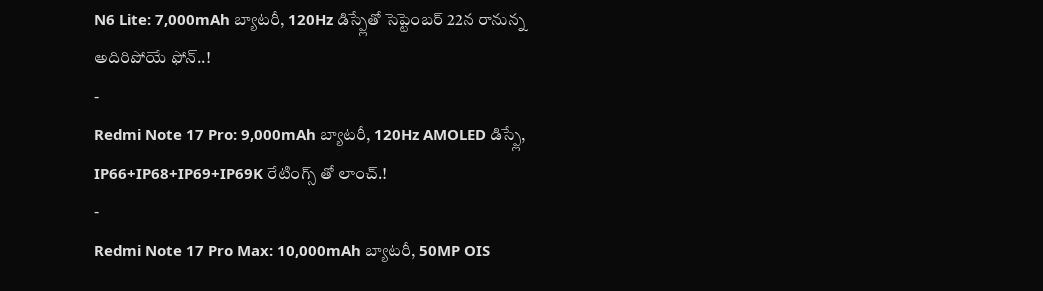N6 Lite: 7,000mAh బ్యాటరీ, 120Hz డిస్ప్లేతో సెప్టెంబర్ 22న రానున్న అదిరిపోయే ఫోన్..!
-
Redmi Note 17 Pro: 9,000mAh బ్యాటరీ, 120Hz AMOLED డిస్ప్లే, IP66+IP68+IP69+IP69K రేటింగ్స్ తో లాంచ్.!
-
Redmi Note 17 Pro Max: 10,000mAh బ్యాటరీ, 50MP OIS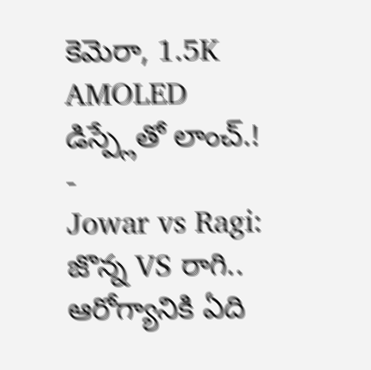కెమెరా, 1.5K AMOLED డిస్ప్లేతో లాంచ్.!
-
Jowar vs Ragi: జొన్న VS రాగి.. ఆరోగ్యానికి ఏది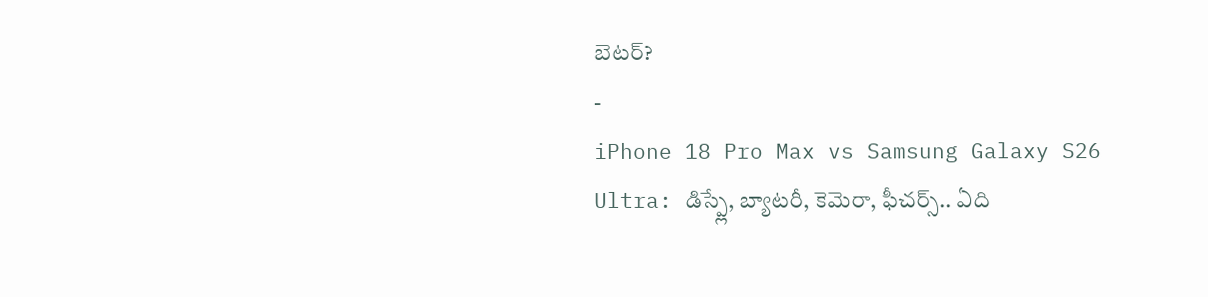బెటర్?
-
iPhone 18 Pro Max vs Samsung Galaxy S26 Ultra: డిస్ప్లే, బ్యాటరీ, కెమెరా, ఫీచర్స్.. ఏది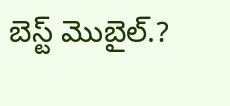బెస్ట్ మొబైల్.?